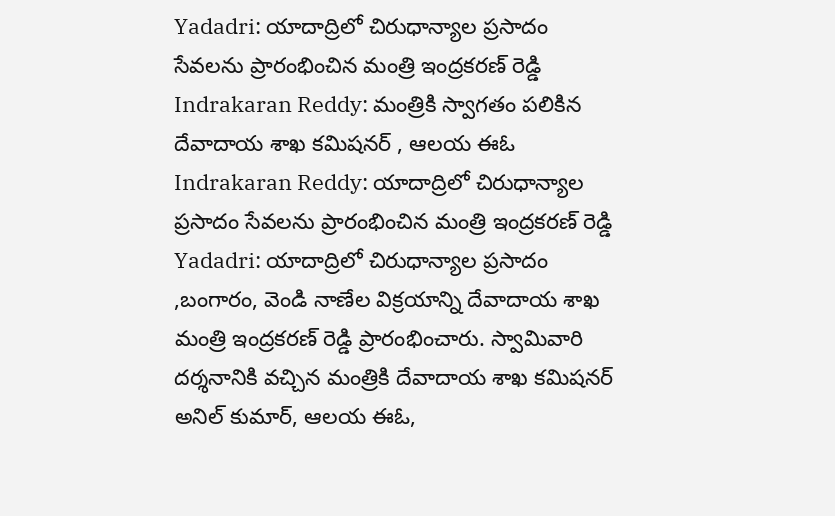Yadadri: యాదాద్రిలో చిరుధాన్యాల ప్రసాదం సేవలను ప్రారంభించిన మంత్రి ఇంద్రకరణ్ రెడ్డి
Indrakaran Reddy: మంత్రికి స్వాగతం పలికిన దేవాదాయ శాఖ కమిషనర్ , ఆలయ ఈఓ
Indrakaran Reddy: యాదాద్రిలో చిరుధాన్యాల ప్రసాదం సేవలను ప్రారంభించిన మంత్రి ఇంద్రకరణ్ రెడ్డి
Yadadri: యాదాద్రిలో చిరుధాన్యాల ప్రసాదం ,బంగారం, వెండి నాణేల విక్రయాన్ని దేవాదాయ శాఖ మంత్రి ఇంద్రకరణ్ రెడ్డి ప్రారంభించారు. స్వామివారి దర్శనానికి వచ్చిన మంత్రికి దేవాదాయ శాఖ కమిషనర్ అనిల్ కుమార్, ఆలయ ఈఓ,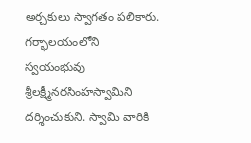అర్చకులు స్వాగతం పలికారు. గర్భాలయంలోని స్వయంభువు శ్రీలక్ష్మీనరసింహస్వామిని దర్శించుకుని. స్వామి వారికి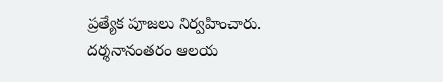ప్రత్యేక పూజలు నిర్వహించారు. దర్శనానంతరం ఆలయ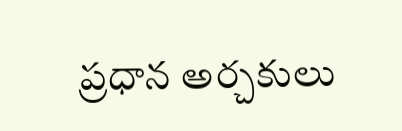ప్రధాన అర్చకులు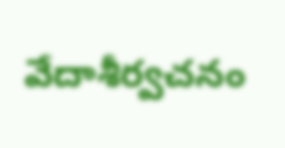వేదాశీర్వచనం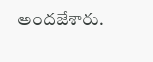అందజేశారు.